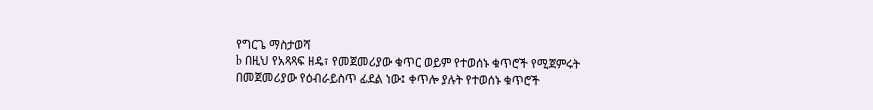የግርጌ ማስታወሻ
b በዚህ የአጻጻፍ ዘዴ፣ የመጀመሪያው ቁጥር ወይም የተወሰኑ ቁጥሮች የሚጀምሩት በመጀመሪያው የዕብራይስጥ ፊደል ነው፤ ቀጥሎ ያሉት የተወሰኑ ቁጥሮች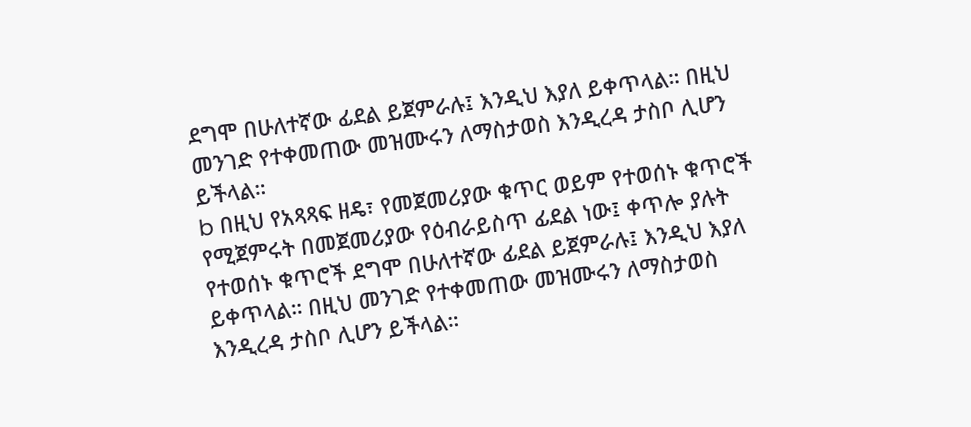ደግሞ በሁለተኛው ፊደል ይጀምራሉ፤ እንዲህ እያለ ይቀጥላል። በዚህ መንገድ የተቀመጠው መዝሙሩን ለማስታወስ እንዲረዳ ታስቦ ሊሆን ይችላል።
b በዚህ የአጻጻፍ ዘዴ፣ የመጀመሪያው ቁጥር ወይም የተወሰኑ ቁጥሮች የሚጀምሩት በመጀመሪያው የዕብራይስጥ ፊደል ነው፤ ቀጥሎ ያሉት የተወሰኑ ቁጥሮች ደግሞ በሁለተኛው ፊደል ይጀምራሉ፤ እንዲህ እያለ ይቀጥላል። በዚህ መንገድ የተቀመጠው መዝሙሩን ለማስታወስ እንዲረዳ ታስቦ ሊሆን ይችላል።